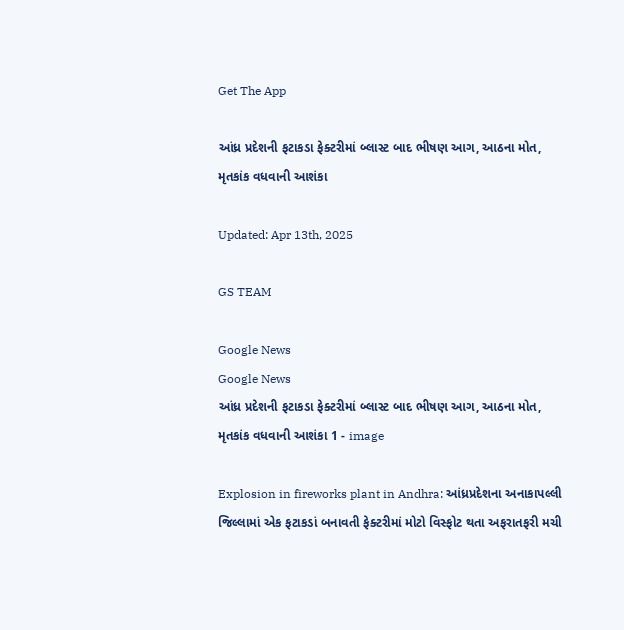Get The App

આંધ્ર પ્રદેશની ફટાકડા ફેક્ટરીમાં બ્લાસ્ટ બાદ ભીષણ આગ, આઠના મોત, મૃતકાંક વધવાની આશંકા

Updated: Apr 13th, 2025

GS TEAM

Google News
Google News
આંધ્ર પ્રદેશની ફટાકડા ફેક્ટરીમાં બ્લાસ્ટ બાદ ભીષણ આગ, આઠના મોત, મૃતકાંક વધવાની આશંકા 1 - image

Explosion in fireworks plant in Andhra: આંધ્રપ્રદેશના અનાકાપલ્લી જિલ્લામાં એક ફટાકડાં બનાવતી ફેક્ટરીમાં મોટો વિસ્ફોટ થતા અફરાતફરી મચી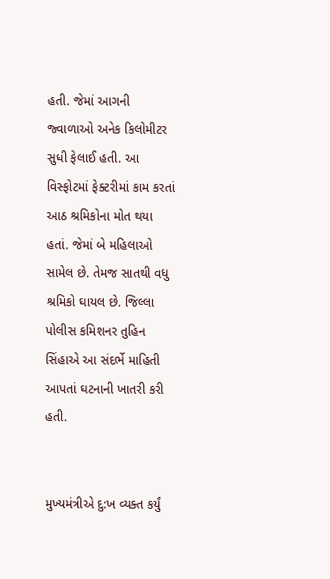હતી. જેમાં આગની જ્વાળાઓ અનેક કિલોમીટર સુધી ફેલાઈ હતી. આ વિસ્ફોટમાં ફેક્ટરીમાં કામ કરતાં આઠ શ્રમિકોના મોત થયા હતાં. જેમાં બે મહિલાઓ સામેલ છે. તેમજ સાતથી વધુ શ્રમિકો ઘાયલ છે. જિલ્લા પોલીસ કમિશનર તુહિન સિંહાએ આ સંદર્ભે માહિતી આપતાં ઘટનાની ખાતરી કરી હતી.


મુખ્યમંત્રીએ દુ:ખ વ્યક્ત કર્યું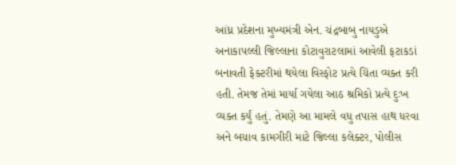આંધ્ર પ્રદેશના મુખ્યમંત્રી એન. ચંદ્રબાબુ નાયડુએ અનાકાપલ્લી જિલ્લાના કોટાવુરાટલામાં આવેલી ફટાકડાં બનાવતી ફેક્ટરીમાં થયેલા વિસ્ફોટ પ્રત્યે ચિંતા વ્યક્ત કરી હતી. તેમજ તેમાં માર્યા ગયેલા આઠ શ્રમિકો પ્રત્યે દુઃખ વ્યક્ત કર્યું હતું. તેમણે આ મામલે વધુ તપાસ હાથ ધરવા અને બચાવ કામગીરી માટે જિલ્લા કલેક્ટર, પોલીસ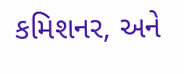કમિશનર, અને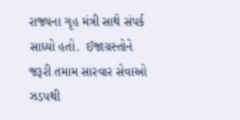રાજ્યના ગૃહ મંત્રી સાથે સંપર્ક સાધ્યો હતો.  ઈજાગ્રસ્તોને જરૂરી તમામ સારવાર સેવાઓ ઝડપથી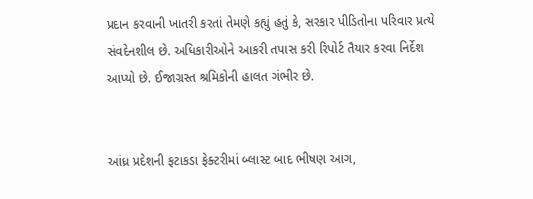પ્રદાન કરવાની ખાતરી કરતાં તેમણે કહ્યું હતું કે, સરકાર પીડિતોના પરિવાર પ્રત્યે સંવદેનશીલ છે. અધિકારીઓને આકરી તપાસ કરી રિપોર્ટ તૈયાર કરવા નિર્દેશ આપ્યો છે. ઈજાગ્રસ્ત શ્રમિકોની હાલત ગંભીર છે.


આંધ્ર પ્રદેશની ફટાકડા ફેક્ટરીમાં બ્લાસ્ટ બાદ ભીષણ આગ,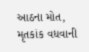આઠના મોત, મૃતકાંક વધવાની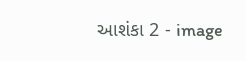આશંકા 2 - image